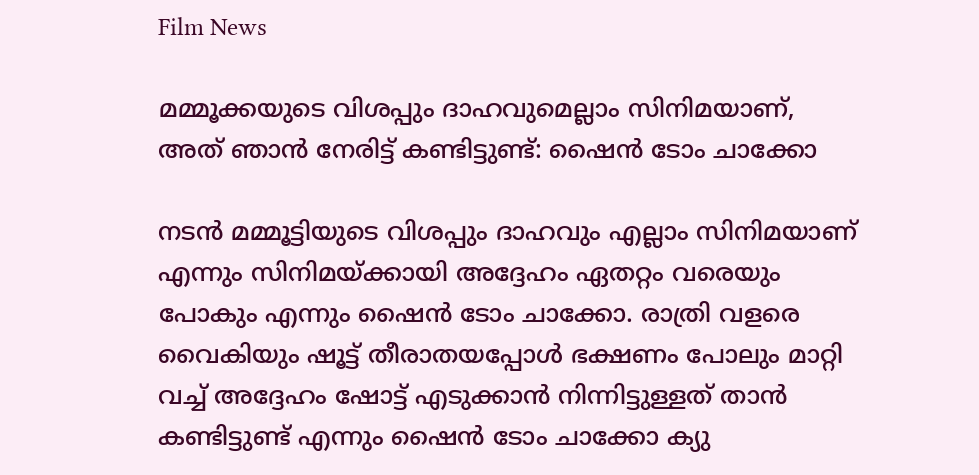Film News

മമ്മൂക്കയുടെ വിശപ്പും ദാഹവുമെല്ലാം സിനിമയാണ്, അത് ഞാൻ നേരിട്ട് കണ്ടിട്ടുണ്ട്: ഷൈൻ ടോം ചാക്കോ

നടൻ മമ്മൂട്ടിയുടെ വിശപ്പും ദാഹവും എല്ലാം സിനിമയാണ് എന്നും സിനിമയ്ക്കായി അദ്ദേഹം ഏതറ്റം വരെയും പോകും എന്നും ഷൈൻ ടോം ചാക്കോ. രാത്രി വളരെ വൈകിയും ഷൂട്ട് തീരാതയപ്പോൾ ഭക്ഷണം പോലും മാറ്റി വച്ച് അദ്ദേഹം ഷോട്ട് എടുക്കാൻ നിന്നിട്ടുള്ളത് താൻ കണ്ടിട്ടുണ്ട് എന്നും ഷൈൻ ടോം ചാക്കോ ക്യു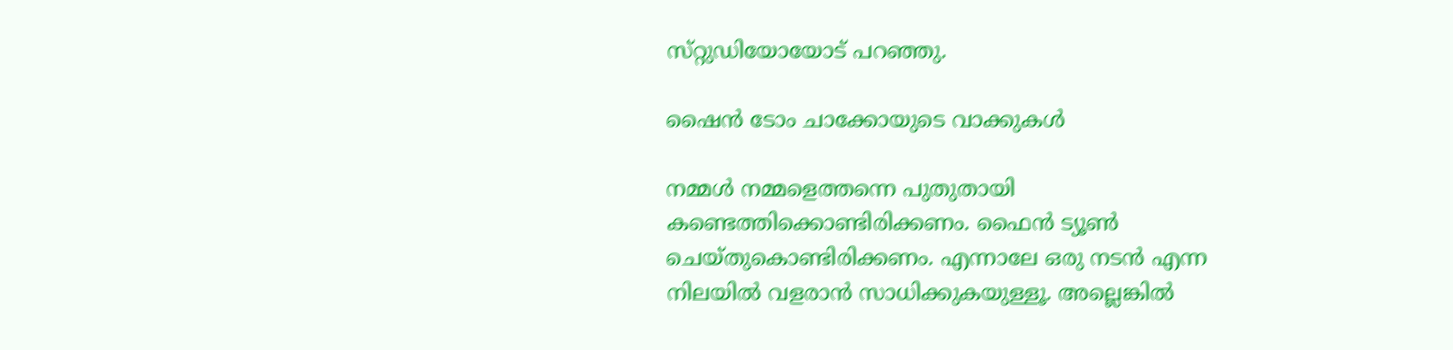സ്‌റ്റുഡിയോയോട് പറഞ്ഞു.

ഷൈന്‍ ടോം ചാക്കോയുടെ വാക്കുകള്‍

നമ്മൾ നമ്മളെത്തന്നെ പുതുതായി കണ്ടെത്തിക്കൊണ്ടിരിക്കണം. ഫൈൻ ട്യൂൺ ചെയ്തുകൊണ്ടിരിക്കണം. എന്നാലേ ഒരു നടൻ എന്ന നിലയിൽ വളരാൻ സാധിക്കുകയുള്ളൂ. അല്ലെങ്കിൽ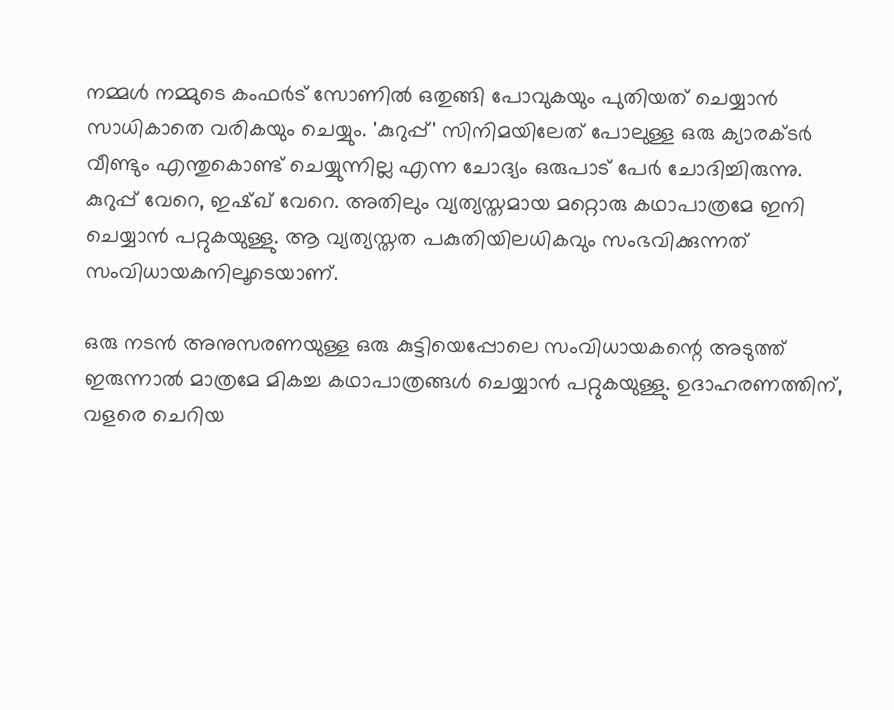നമ്മൾ നമ്മുടെ കംഫർട് സോണിൽ ഒതുങ്ങി പോവുകയും പുതിയത് ചെയ്യാൻ സാധികാതെ വരികയും ചെയ്യും. 'കുറുപ്പ്' സിനിമയിലേത് പോലുള്ള ഒരു ക്യാരക്ടർ വീണ്ടും എന്തുകൊണ്ട് ചെയ്യുന്നില്ല എന്ന ചോദ്യം ഒരുപാട് പേർ ചോദിച്ചിരുന്നു. കുറുപ്പ് വേറെ, ഇഷ്‌ഖ് വേറെ. അതിലും വ്യത്യസ്തമായ മറ്റൊരു കഥാപാത്രമേ ഇനി ചെയ്യാൻ പറ്റുകയുള്ളു. ആ വ്യത്യസ്തത പകുതിയിലധികവും സംഭവിക്കുന്നത് സംവിധായകനിലൂടെയാണ്.

ഒരു നടൻ അനുസരണയുള്ള ഒരു കുട്ടിയെപ്പോലെ സംവിധായകന്റെ അടുത്ത് ഇരുന്നാൽ മാത്രമേ മികച്ച കഥാപാത്രങ്ങൾ ചെയ്യാൻ പറ്റുകയുള്ളു. ഉദാഹരണത്തിന്, വളരെ ചെറിയ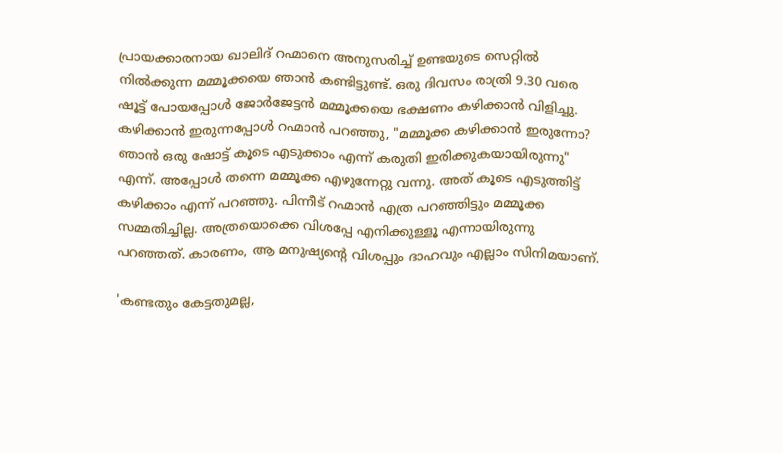പ്രായക്കാരനായ ഖാലിദ് റഹ്മാനെ അനുസരിച്ച് ഉണ്ടയുടെ സെറ്റിൽ നിൽക്കുന്ന മമ്മൂക്കയെ ഞാൻ കണ്ടിട്ടുണ്ട്. ഒരു ദിവസം രാത്രി 9.30 വരെ ഷൂട്ട്‌ പോയപ്പോൾ ജോർജേട്ടൻ മമ്മൂക്കയെ ഭക്ഷണം കഴിക്കാൻ വിളിച്ചു. കഴിക്കാൻ ഇരുന്നപ്പോൾ റഹ്മാൻ പറഞ്ഞു, "മമ്മൂക്ക കഴിക്കാൻ ഇരുന്നോ? ഞാൻ ഒരു ഷോട്ട് കൂടെ എടുക്കാം എന്ന് കരുതി ഇരിക്കുകയായിരുന്നു" എന്ന്. അപ്പോൾ തന്നെ മമ്മൂക്ക എഴുന്നേറ്റു വന്നു. അത് കൂടെ എടുത്തിട്ട് കഴിക്കാം എന്ന് പറഞ്ഞു. പിന്നീട് റഹ്മാൻ എത്ര പറഞ്ഞിട്ടും മമ്മൂക്ക സമ്മതിച്ചില്ല. അത്രയൊക്കെ വിശപ്പേ എനിക്കുള്ളൂ എന്നായിരുന്നു പറഞ്ഞത്. കാരണം, ആ മനുഷ്യന്റെ വിശപ്പും ദാഹവും എല്ലാം സിനിമയാണ്.

'കണ്ടതും കേട്ടതുമല്ല,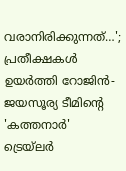വരാനിരിക്കുന്നത്…'; പ്രതീക്ഷകൾ ഉയർത്തി റോജിൻ-ജയസൂര്യ ടീമിന്റെ 'കത്തനാർ' ട്രെയ്‌ലർ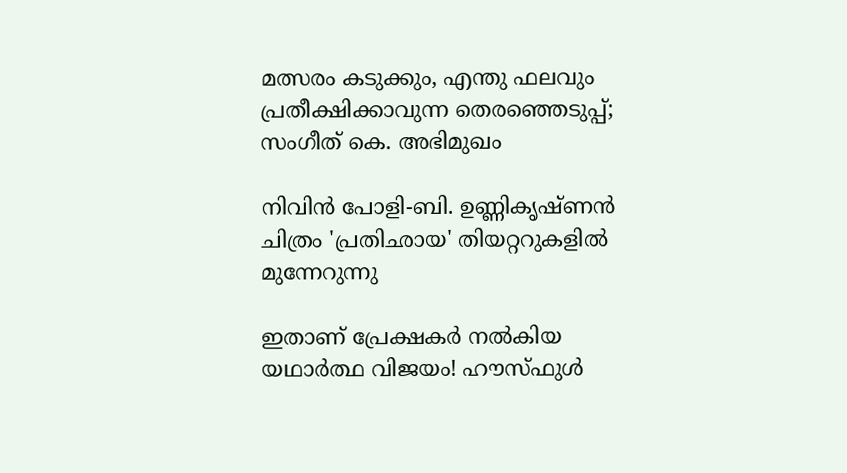മത്സരം കടുക്കും, എന്തു ഫലവും പ്രതീക്ഷിക്കാവുന്ന തെരഞ്ഞെടുപ്പ്; സംഗീത് കെ. അഭിമുഖം

നിവിൻ പോളി-ബി. ഉണ്ണികൃഷ്ണൻ ചിത്രം 'പ്രതിഛായ' തിയറ്ററുകളിൽ മുന്നേറുന്നു

ഇതാണ് പ്രേക്ഷകർ നൽകിയ യഥാർത്ഥ വിജയം! ഹൗസ്‌ഫുൾ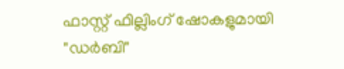ഫാസ്റ്റ് ഫില്ലിംഗ് ഷോകളുമായി "ഡർബി"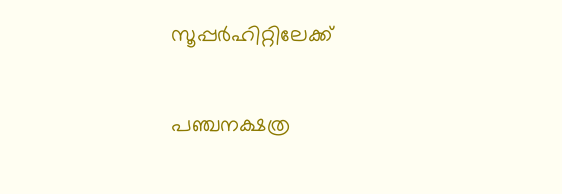സൂപ്പർഹിറ്റിലേക്ക്

പഞ്ചനക്ഷത്ര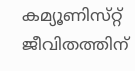കമ്യൂണിസ്‌റ്റ്‌ ജീവിതത്തിന്‌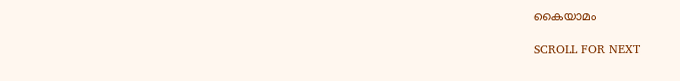കൈയാമം

SCROLL FOR NEXT